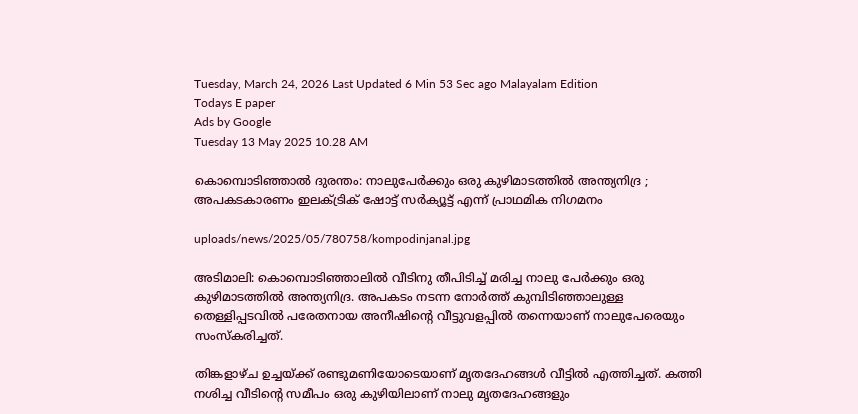Tuesday, March 24, 2026 Last Updated 6 Min 53 Sec ago Malayalam Edition
Todays E paper
Ads by Google
Tuesday 13 May 2025 10.28 AM

കൊമ്പൊടിഞ്ഞാല്‍ ദുരന്തം: നാലുപേര്‍ക്കും ഒരു കുഴിമാടത്തില്‍ അന്ത്യനിദ്ര ; അപകടകാരണം ഇലക്ട്രിക് ഷോട്ട് സര്‍ക്യൂട്ട് എന്ന് പ്രാഥമിക നിഗമനം

uploads/news/2025/05/780758/kompodinjanal.jpg

അടിമാലി: കൊമ്പൊടിഞ്ഞാലില്‍ വീടിനു തീപിടിച്ച് മരിച്ച നാലു പേര്‍ക്കും ഒരു കുഴിമാടത്തില്‍ അന്ത്യനിദ്ര. അപകടം നടന്ന നോര്‍ത്ത് കുമ്പിടിഞ്ഞാലുള്ള തെള്ളിപ്പടവില്‍ പരേതനായ അനീഷിന്റെ വീട്ടുവളപ്പില്‍ തന്നെയാണ് നാലുപേരെയും സംസ്‌കരിച്ചത്.

തിങ്കളാഴ്ച ഉച്ചയ്ക്ക് രണ്ടുമണിയോടെയാണ് മൃതദേഹങ്ങള്‍ വീട്ടില്‍ എത്തിച്ചത്. കത്തി നശിച്ച വീടിന്റെ സമീപം ഒരു കുഴിയിലാണ് നാലു മൃതദേഹങ്ങളും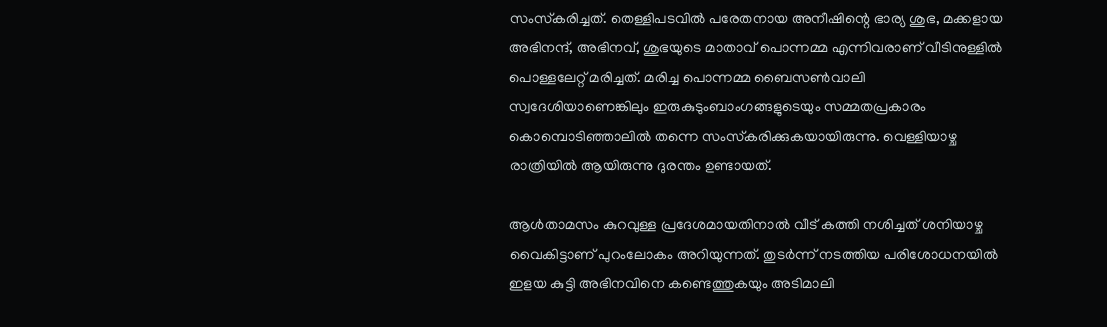സംസ്‌കരിച്ചത്. തെള്ളിപടവില്‍ പരേതനായ അനീഷിന്റെ ഭാര്യ ശുഭ, മക്കളായ അഭിനന്ദ്, അഭിനവ്, ശുഭയുടെ മാതാവ് പൊന്നമ്മ എന്നിവരാണ് വീടിനുള്ളില്‍ പൊള്ളലേറ്റ് മരിച്ചത്. മരിച്ച പൊന്നമ്മ ബൈസണ്‍വാലി സ്വദേശിയാണെങ്കിലും ഇരുകുടുംബാംഗങ്ങളുടെയും സമ്മതപ്രകാരം കൊമ്പൊടിഞ്ഞാലില്‍ തന്നെ സംസ്‌കരിക്കുകയായിരുന്നു. വെള്ളിയാഴ്ച രാത്രിയില്‍ ആയിരുന്നു ദുരന്തം ഉണ്ടായത്.

ആള്‍താമസം കുറവുള്ള പ്രദേശമായതിനാല്‍ വീട് കത്തി നശിച്ചത് ശനിയാഴ്ച വൈകിട്ടാണ് പുറംലോകം അറിയുന്നത്. തുടര്‍ന്ന് നടത്തിയ പരിശോധനയില്‍ ഇളയ കുട്ടി അഭിനവിനെ കണ്ടെത്തുകയും അടിമാലി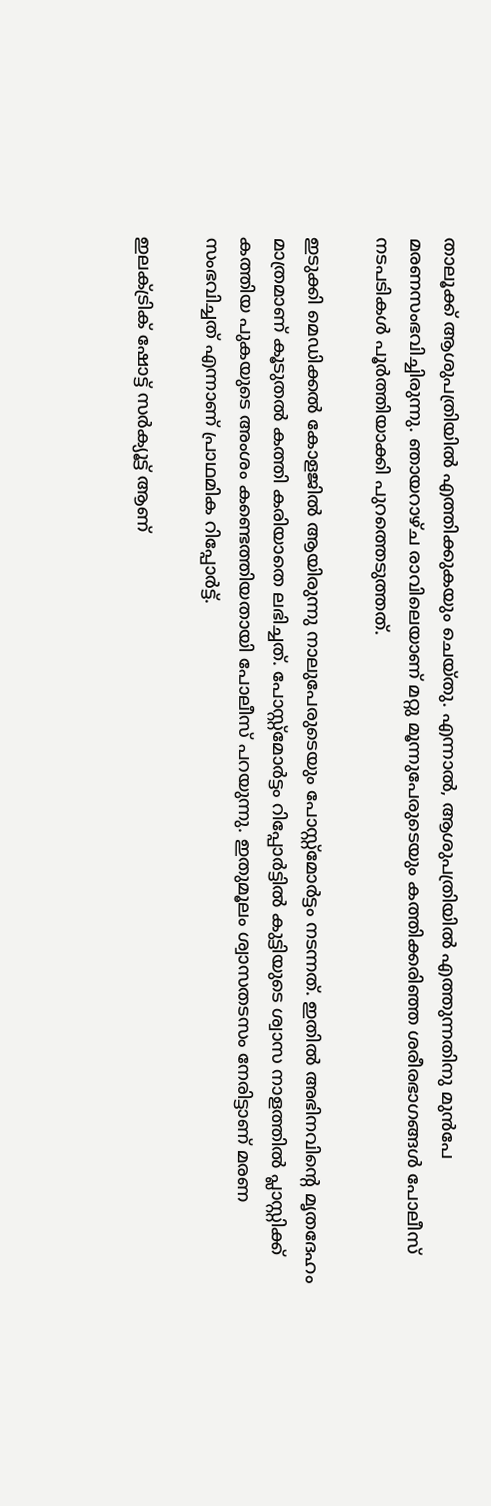താലൂക്ക് ആശുപത്രിയില്‍ എത്തിക്കുകയും ചെയ്തു. എന്നാല്‍, ആശുപത്രിയില്‍ എത്തുന്നതിനു മുന്‍പേ മരണസംഭവിച്ചിരുന്നു. ഞായറാഴ്ച രാവിലെയാണ് മറ്റു മൂന്നുപേരുടെയും കത്തിക്കരിഞ്ഞ ശരീരഭാഗങ്ങള്‍ പോലീസ് നടപടികള്‍ പൂര്‍ത്തിയാക്കി പുറത്തെടുത്തത്.

ഇടുക്കി മെഡിക്കല്‍ കോളജില്‍ ആയിരുന്നു നാലുപേരുടെയും പോസ്റ്റ്‌മോര്‍ട്ടം നടന്നത്. ഇതില്‍ അഭിനവിന്റെ മൃതദേഹം മാത്രമാണ് കൂടുതല്‍ കത്തി കരിയാതെ ലഭിച്ചത്. പോസ്റ്റ്‌മോര്‍ട്ടം റിപ്പോര്‍ട്ടില്‍ കുട്ടിയുടെ ശ്വാസ നാളത്തില്‍ പ്ലാസ്റ്റിക്ക് കത്തിയ പുകയുടെ അംശം കണ്ടെത്തിയതായി പോലീസ് പറയുന്നു. ഇതുമൂലം ശ്വാസതടസം നേരിട്ടാണ് മരണ സംഭവിച്ചത് എന്നാണ് പ്രാഥമിക റിപ്പോര്‍ട്ട്.

ഇലക്ട്രിക് ഷോട്ട് സര്‍ക്യൂട്ട് ആണ്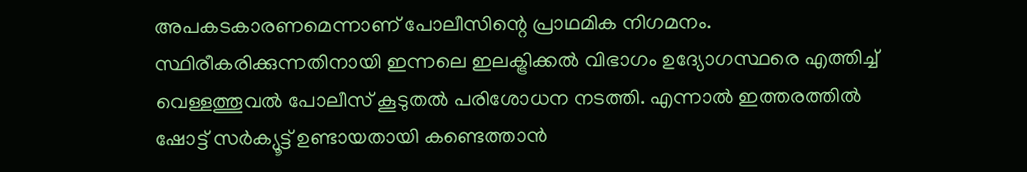അപകടകാരണമെന്നാണ് പോലീസിന്റെ പ്രാഥമിക നിഗമനം. സ്ഥിരീകരിക്കുന്നതിനായി ഇന്നലെ ഇലക്ട്രിക്കല്‍ വിഭാഗം ഉദ്യോഗസ്ഥരെ എത്തിച്ച് വെള്ളത്തൂവല്‍ പോലീസ് കൂടുതല്‍ പരിശോധന നടത്തി. എന്നാല്‍ ഇത്തരത്തില്‍ ഷോട്ട് സര്‍ക്യൂട്ട് ഉണ്ടായതായി കണ്ടെത്താന്‍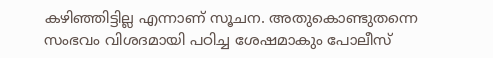കഴിഞ്ഞിട്ടില്ല എന്നാണ് സൂചന. അതുകൊണ്ടുതന്നെ സംഭവം വിശദമായി പഠിച്ച ശേഷമാകും പോലീസ്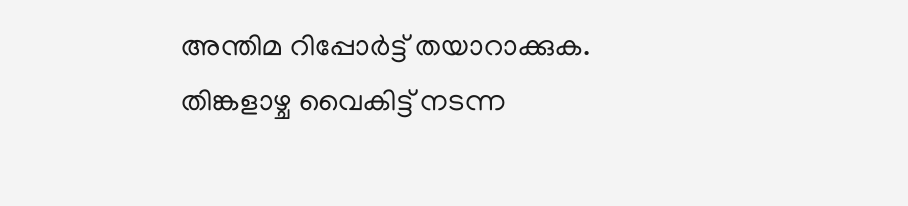അന്തിമ റിപ്പോര്‍ട്ട് തയാറാക്കുക. തിങ്കളാഴ്ച വൈകിട്ട് നടന്ന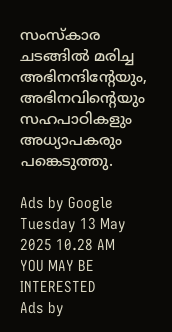സംസ്‌കാര ചടങ്ങില്‍ മരിച്ച അഭിനന്ദിന്റേയും, അഭിനവിന്റെയും സഹപാഠികളും അധ്യാപകരും പങ്കെടുത്തു.

Ads by Google
Tuesday 13 May 2025 10.28 AM
YOU MAY BE INTERESTED
Ads by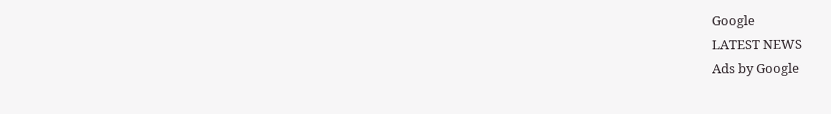Google
LATEST NEWS
Ads by Google